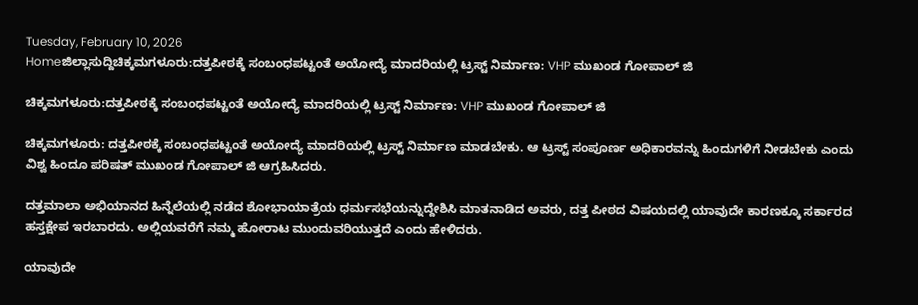Tuesday, February 10, 2026
Homeಜಿಲ್ಲಾಸುದ್ದಿಚಿಕ್ಕಮಗಳೂರು:ದತ್ತಪೀಠಕ್ಕೆ ಸಂಬಂಧಪಟ್ಟಂತೆ ಅಯೋದ್ಯೆ ಮಾದರಿಯಲ್ಲಿ ಟ್ರಸ್ಟ್ ನಿರ್ಮಾಣ: VHP ಮುಖಂಡ ಗೋಪಾಲ್ ಜಿ

ಚಿಕ್ಕಮಗಳೂರು:ದತ್ತಪೀಠಕ್ಕೆ ಸಂಬಂಧಪಟ್ಟಂತೆ ಅಯೋದ್ಯೆ ಮಾದರಿಯಲ್ಲಿ ಟ್ರಸ್ಟ್ ನಿರ್ಮಾಣ: VHP ಮುಖಂಡ ಗೋಪಾಲ್ ಜಿ

ಚಿಕ್ಕಮಗಳೂರು: ದತ್ತಪೀಠಕ್ಕೆ ಸಂಬಂಧಪಟ್ಟಂತೆ ಅಯೋದ್ಯೆ ಮಾದರಿಯಲ್ಲಿ ಟ್ರಸ್ಟ್ ನಿರ್ಮಾಣ ಮಾಡಬೇಕು. ಆ ಟ್ರಸ್ಟ್ ಸಂಪೂರ್ಣ ಅಧಿಕಾರವನ್ನು ಹಿಂದುಗಳಿಗೆ ನೀಡಬೇಕು ಎಂದು ವಿಶ್ವ ಹಿಂದೂ ಪರಿಷತ್ ಮುಖಂಡ ಗೋಪಾಲ್ ಜಿ ಆಗ್ರಹಿಸಿದರು.

ದತ್ತಮಾಲಾ ಅಭಿಯಾನದ ಹಿನ್ನೆಲೆಯಲ್ಲಿ ನಡೆದ ಶೋಭಾಯಾತ್ರೆಯ ಧರ್ಮಸಭೆಯನ್ನುದ್ದೇಶಿಸಿ ಮಾತನಾಡಿದ ಅವರು, ದತ್ತ ಪೀಠದ ವಿಷಯದಲ್ಲಿ ಯಾವುದೇ ಕಾರಣಕ್ಕೂ ಸರ್ಕಾರದ ಹಸ್ತಕ್ಷೇಪ ಇರಬಾರದು. ಅಲ್ಲಿಯವರೆಗೆ ನಮ್ಮ ಹೋರಾಟ ಮುಂದುವರಿಯುತ್ತದೆ ಎಂದು ಹೇಳಿದರು.

ಯಾವುದೇ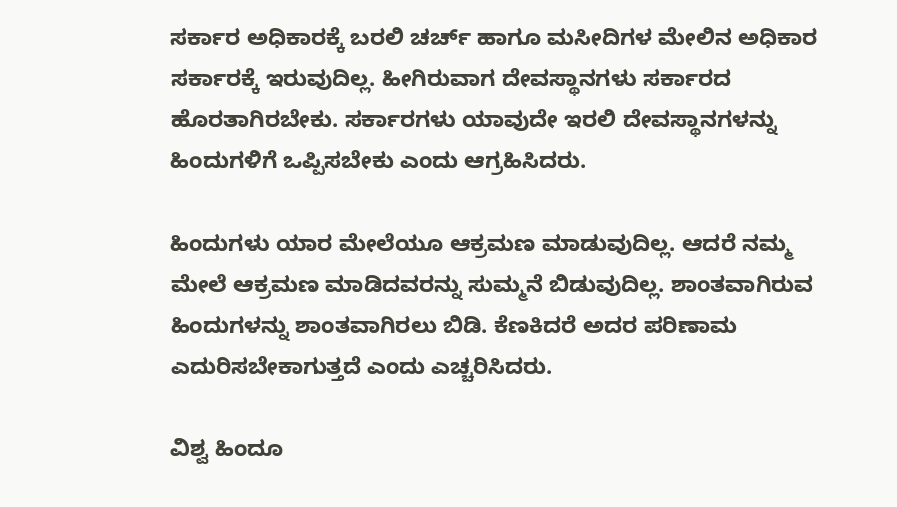ಸರ್ಕಾರ ಅಧಿಕಾರಕ್ಕೆ ಬರಲಿ ಚರ್ಚ್ ಹಾಗೂ ಮಸೀದಿಗಳ ಮೇಲಿನ ಅಧಿಕಾರ ಸರ್ಕಾರಕ್ಕೆ ಇರುವುದಿಲ್ಲ. ಹೀಗಿರುವಾಗ ದೇವಸ್ಥಾನಗಳು ಸರ್ಕಾರದ ಹೊರತಾಗಿರಬೇಕು‌. ಸರ್ಕಾರಗಳು ಯಾವುದೇ ಇರಲಿ ದೇವಸ್ಥಾನಗಳನ್ನು ಹಿಂದುಗಳಿಗೆ ಒಪ್ಪಿಸಬೇಕು ಎಂದು ಆಗ್ರಹಿಸಿದರು.

ಹಿಂದುಗಳು ಯಾರ ಮೇಲೆಯೂ ಆಕ್ರಮಣ ಮಾಡುವುದಿಲ್ಲ. ಆದರೆ ನಮ್ಮ ಮೇಲೆ ಆಕ್ರಮಣ ಮಾಡಿದವರನ್ನು ಸುಮ್ಮನೆ ಬಿಡುವುದಿಲ್ಲ. ಶಾಂತವಾಗಿರುವ ಹಿಂದುಗಳನ್ನು ಶಾಂತವಾಗಿರಲು ಬಿಡಿ. ಕೆಣಕಿದರೆ ಅದರ ಪರಿಣಾಮ ಎದುರಿಸಬೇಕಾಗುತ್ತದೆ ಎಂದು ಎಚ್ಚರಿಸಿದರು.

ವಿಶ್ವ ಹಿಂದೂ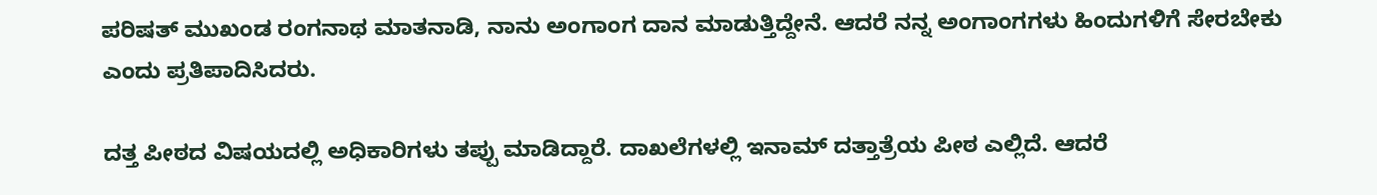ಪರಿಷತ್ ಮುಖಂಡ ರಂಗನಾಥ ಮಾತನಾಡಿ, ನಾನು ಅಂಗಾಂಗ ದಾನ ಮಾಡುತ್ತಿದ್ದೇನೆ. ಆದರೆ ನನ್ನ ಅಂಗಾಂಗಗಳು ಹಿಂದುಗಳಿಗೆ ಸೇರಬೇಕು ಎಂದು ಪ್ರತಿಪಾದಿಸಿದರು‌.

ದತ್ತ ಪೀಠದ ವಿಷಯದಲ್ಲಿ ಅಧಿಕಾರಿಗಳು ತಪ್ಪು ಮಾಡಿದ್ದಾರೆ. ದಾಖಲೆಗಳಲ್ಲಿ ಇನಾಮ್ ದತ್ತಾತ್ರೆಯ ಪೀಠ ಎಲ್ಲಿದೆ. ಆದರೆ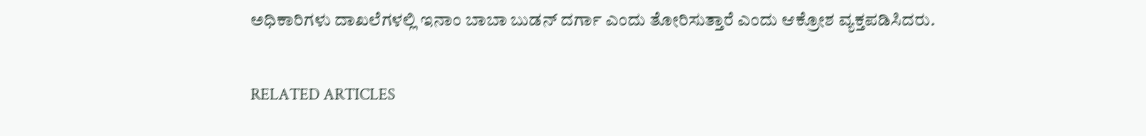ಅಧಿಕಾರಿಗಳು ದಾಖಲೆಗಳಲ್ಲಿ ಇನಾಂ ಬಾಬಾ ಬುಡನ್ ದರ್ಗಾ ಎಂದು ತೋರಿಸುತ್ತಾರೆ ಎಂದು ಆಕ್ರೋಶ ವ್ಯಕ್ತಪಡಿಸಿದರು.

RELATED ARTICLES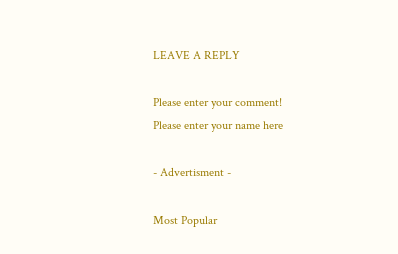LEAVE A REPLY

Please enter your comment!
Please enter your name here

- Advertisment -

Most Popular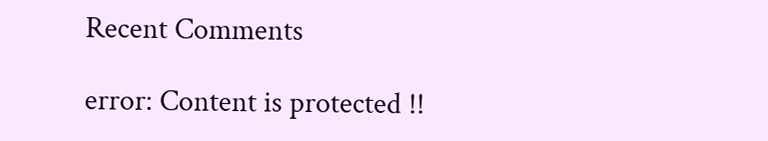Recent Comments

error: Content is protected !!